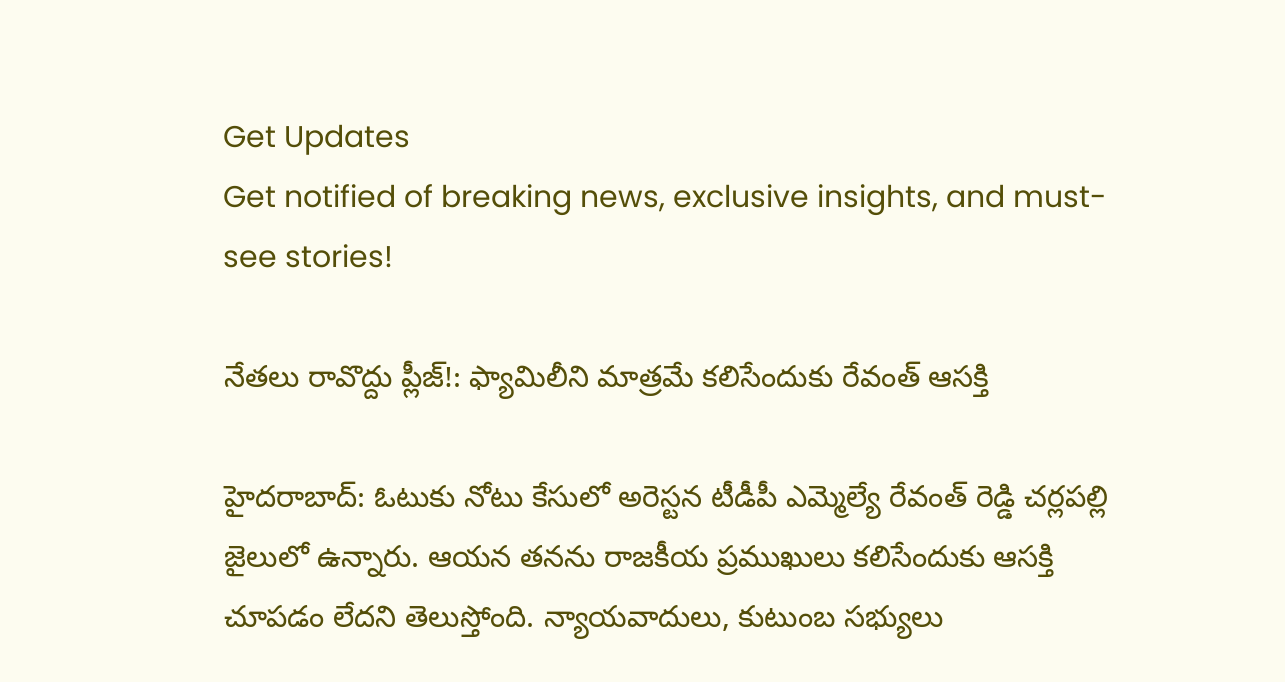Get Updates
Get notified of breaking news, exclusive insights, and must-see stories!

నేతలు రావొద్దు ప్లీజ్!: ఫ్యామిలీని మాత్రమే కలిసేందుకు రేవంత్ ఆసక్తి

హైదరాబాద్: ఓటుకు నోటు కేసులో అరెస్టన టీడీపీ ఎమ్మెల్యే రేవంత్ రెడ్డి చర్లపల్లి జైలులో ఉన్నారు. ఆయన తనను రాజకీయ ప్రముఖులు కలిసేందుకు ఆసక్తి చూపడం లేదని తెలుస్తోంది. న్యాయవాదులు, కుటుంబ సభ్యులు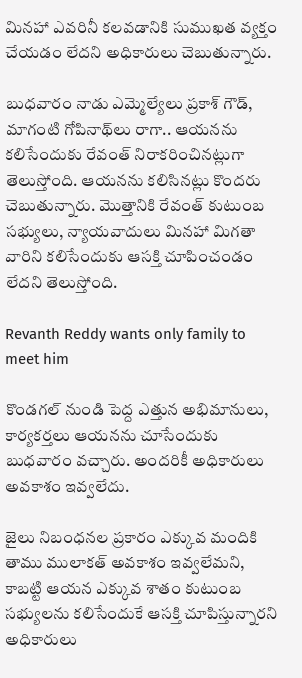మినహా ఎవరినీ కలవడానికి సుముఖత వ్యక్తం చేయడం లేదని అధికారులు చెబుతున్నారు.

బుధవారం నాడు ఎమ్మెల్యేలు ప్రకాశ్ గౌడ్, మాగంటి గోపినాథ్‌లు రాగా.. ఆయనను కలిసేందుకు రేవంత్ నిరాకరించినట్లుగా తెలుస్తోంది. ఆయనను కలిసినట్లు కొందరు చెబుతున్నారు. మొత్తానికి రేవంత్ కుటుంబ సభ్యులు, న్యాయవాదులు మినహా మిగతా వారిని కలిసేందుకు ఆసక్తి చూపించండం లేదని తెలుస్తోంది.

Revanth Reddy wants only family to meet him

కొండగల్ నుండి పెద్ద ఎత్తున అభిమానులు, కార్యకర్తలు ఆయనను చూసేందుకు బుధవారం వచ్చారు. అందరికీ అధికారులు అవకాశం ఇవ్వలేదు.

జైలు నిబంధనల ప్రకారం ఎక్కువ మందికి తాము ములాకత్ అవకాశం ఇవ్వలేమని, కాబట్టి ఆయన ఎక్కువ శాతం కుటుంబ సభ్యులను కలిసేందుకే ఆసక్తి చూపిస్తున్నారని అధికారులు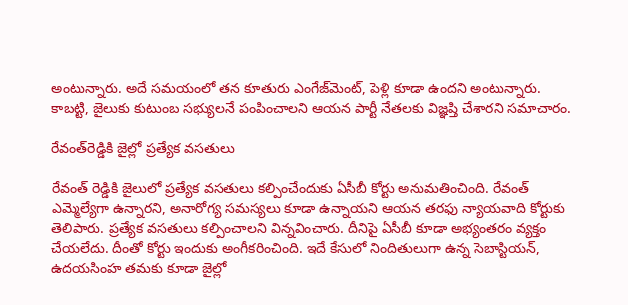అంటున్నారు. అదే సమయంలో తన కూతురు ఎంగేజ్‌మెంట్, పెళ్లి కూడా ఉందని అంటున్నారు. కాబట్టి, జైలుకు కుటుంబ సభ్యులనే పంపించాలని ఆయన పార్టీ నేతలకు విజ్ఞప్తి చేశారని సమాచారం.

రేవంత్‌రెడ్డికి జైల్లో ప్రత్యేక వసతులు

రేవంత్‌ రెడ్డికి జైలులో ప్రత్యేక వసతులు కల్పించేందుకు ఏసీబీ కోర్టు అనుమతించింది. రేవంత్‌ ఎమ్మెల్యేగా ఉన్నారని, అనారోగ్య సమస్యలు కూడా ఉన్నాయని ఆయన తరఫు న్యాయవాది కోర్టుకు తెలిపారు. ప్రత్యేక వసతులు కల్పించాలని విన్నవించారు. దీనిపై ఏసీబీ కూడా అభ్యంతరం వ్యక్తం చేయలేదు. దీంతో కోర్టు ఇందుకు అంగీకరించింది. ఇదే కేసులో నిందితులుగా ఉన్న సెబాస్టియన్‌, ఉదయసింహ తమకు కూడా జైల్లో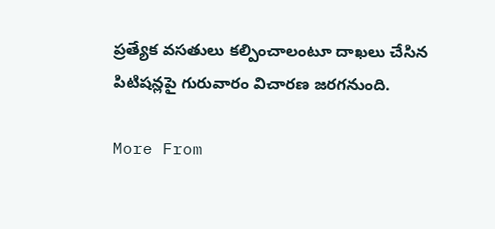ప్రత్యేక వసతులు కల్పించాలంటూ దాఖలు చేసిన పిటిషన్లపై గురువారం విచారణ జరగనుంది.

More From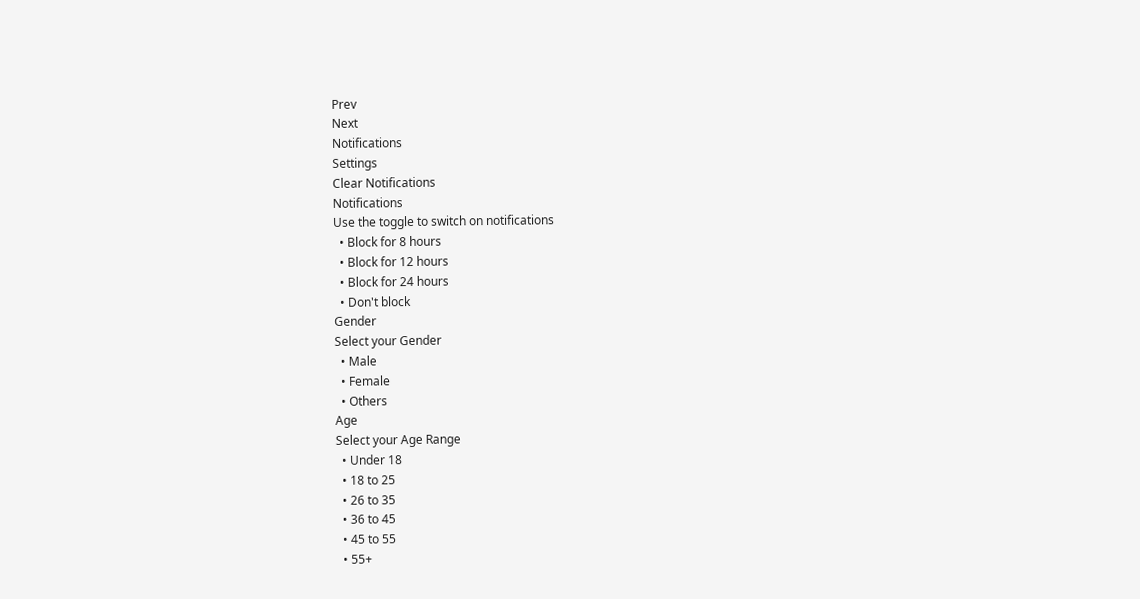Prev
Next
Notifications
Settings
Clear Notifications
Notifications
Use the toggle to switch on notifications
  • Block for 8 hours
  • Block for 12 hours
  • Block for 24 hours
  • Don't block
Gender
Select your Gender
  • Male
  • Female
  • Others
Age
Select your Age Range
  • Under 18
  • 18 to 25
  • 26 to 35
  • 36 to 45
  • 45 to 55
  • 55+